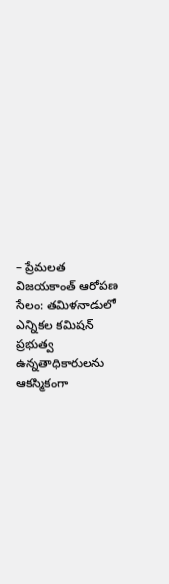– ప్రేమలత విజయకాంత్ ఆరోపణ
సేలం: తమిళనాడులో ఎన్నికల కమిషన్ ప్రభుత్వ ఉన్నతాధికారులను ఆకస్మికంగా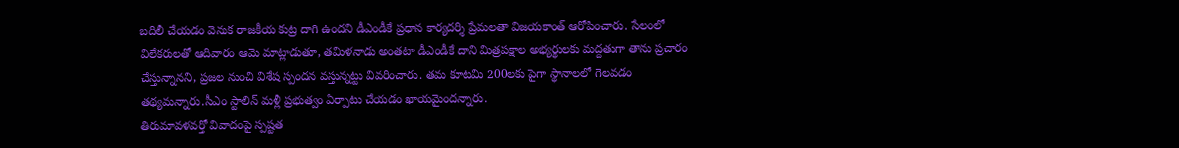బదిలీ చేయడం వెనుక రాజకీయ కుట్ర దాగి ఉందని డీఎండీకే ప్రధాన కార్యదర్శి ప్రేమలతా విజయకాంత్ ఆరోపించారు. సేలంలో విలేకరులతో ఆదివారం ఆమె మాట్లాడుతూ, తమిళనాడు అంతటా డీఎండీకే దాని మిత్రపక్షాల అభ్యర్థులకు మద్దతుగా తాను ప్రచారం చేస్తున్నానని, ప్రజల నుంచి విశేష స్పందన వస్తున్నట్టు వివరించారు. తమ కూటమి 200లకు పైగా స్థానాలలో గెలవడం తథ్యమన్నారు.సీఎం స్టాలిన్ మళ్లీ ప్రభుత్వం ఏర్పాటు చేయడం ఖాయమైందన్నారు.
తిరుమావళవర్తో వివాదంపై స్పష్టత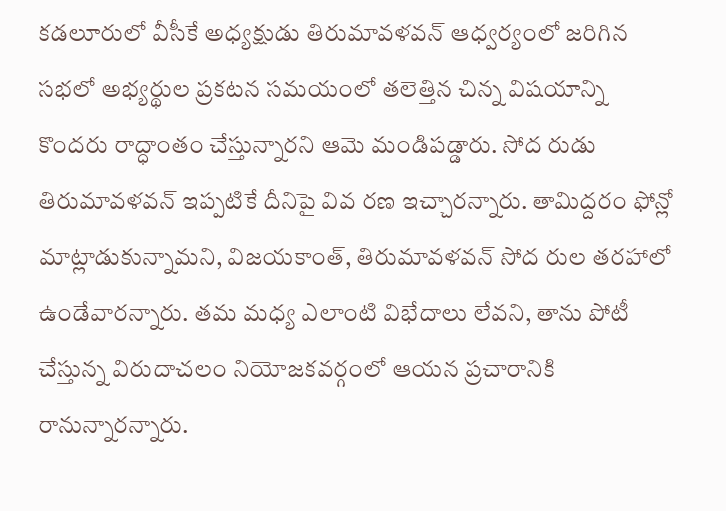కడలూరులో వీసీకే అధ్యక్షుడు తిరుమావళవన్ ఆధ్వర్యంలో జరిగిన సభలో అభ్యర్థుల ప్రకటన సమయంలో తలెత్తిన చిన్న విషయాన్ని కొందరు రాద్ధాంతం చేస్తున్నారని ఆమె మండిపడ్డారు. సోద రుడు తిరుమావళవన్ ఇప్పటికే దీనిపై వివ రణ ఇచ్చారన్నారు. తామిద్దరం ఫోన్లో మాట్లాడుకున్నామని, విజయకాంత్, తిరుమావళవన్ సోద రుల తరహాలో ఉండేవారన్నారు. తమ మధ్య ఎలాంటి విభేదాలు లేవని, తాను పోటీ చేస్తున్న విరుదాచలం నియోజకవర్గంలో ఆయన ప్రచారానికి రానున్నారన్నారు.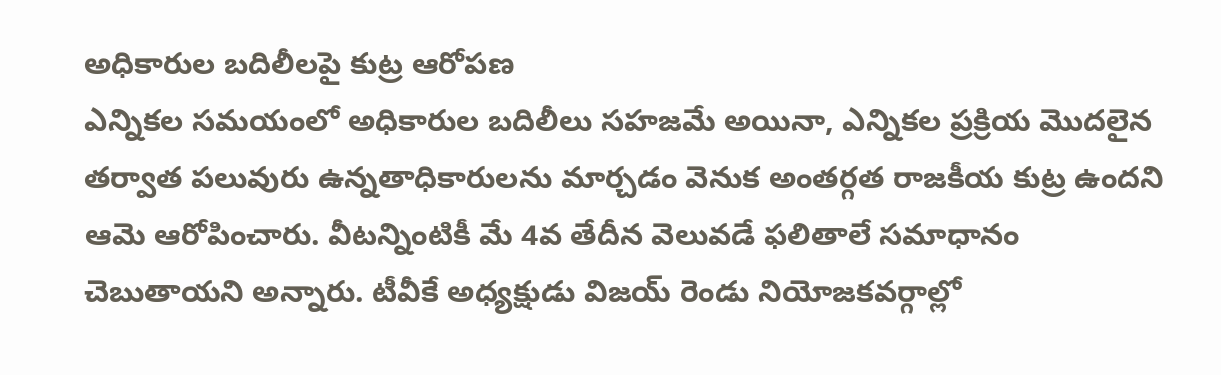అధికారుల బదిలీలపై కుట్ర ఆరోపణ
ఎన్నికల సమయంలో అధికారుల బదిలీలు సహజమే అయినా, ఎన్నికల ప్రక్రియ మొదలైన తర్వాత పలువురు ఉన్నతాధికారులను మార్చడం వెనుక అంతర్గత రాజకీయ కుట్ర ఉందని ఆమె ఆరోపించారు. వీటన్నింటికీ మే 4వ తేదీన వెలువడే ఫలితాలే సమాధానం చెబుతాయని అన్నారు. టీవీకే అధ్యక్షుడు విజయ్ రెండు నియోజకవర్గాల్లో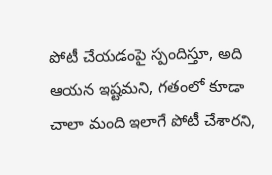పోటీ చేయడంపై స్పందిస్తూ, అది ఆయన ఇష్టమని, గతంలో కూడా చాలా మంది ఇలాగే పోటీ చేశారని,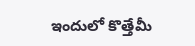ఇందులో కొత్తేమీ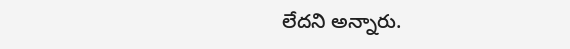లేదని అన్నారు.